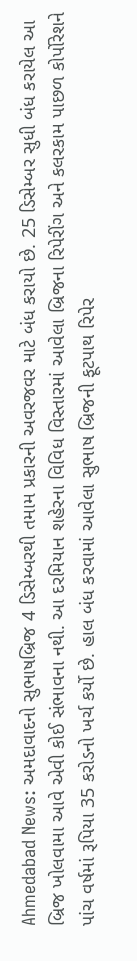Ahmedabad News: અમદાવાદનો સુભાષબ્રિજ 4 ડિસેમ્બરથી તમામ પ્રકારની અવરજવર માટે બંધ કરાયો છે. 25 ડિસેમ્બર સુધી બંધ કરાયેલ આ બ્રિજ ખોલવામા આવે એવી કોઈ સંભાવના નથી. આ દરમિયાન શહેરના વિવિધ વિસ્તારમાં આવેલા બ્રિજના રિપેરીંગ અને કલરકામ પાછળ કોર્પોરેશને પાંચ વર્ષમાં રૂપિયા 35 કરોડનો ખર્ચ કર્યો છે. હાલ બંધ કરવામાં આવેલા સુભાષ બ્રિજની ફૂટપાથ રિપેર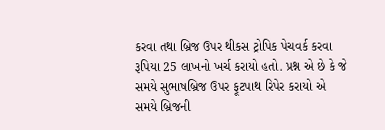કરવા તથા બ્રિજ ઉપર થીકસ ટ્રોપિક પેચવર્ક કરવા રૂપિયા 25 લાખનો ખર્ચ કરાયો હતો. પ્રશ્ન એ છે કે જે સમયે સુભાષબ્રિજ ઉપર ફૂટપાથ રિપેર કરાયો એ સમયે બ્રિજની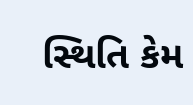સ્થિતિ કેમ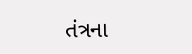તંત્રના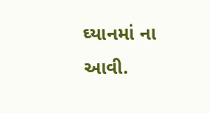ઘ્યાનમાં ના આવી.